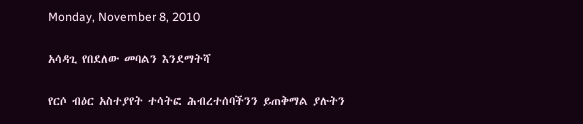Monday, November 8, 2010

አሳዳጊ የበደለው መባልን እንደማትሻ

የርሶ ብዕር አስተያየት ተሳትፎ ሕብረተሰባችንን ይጠቅማል ያሉትን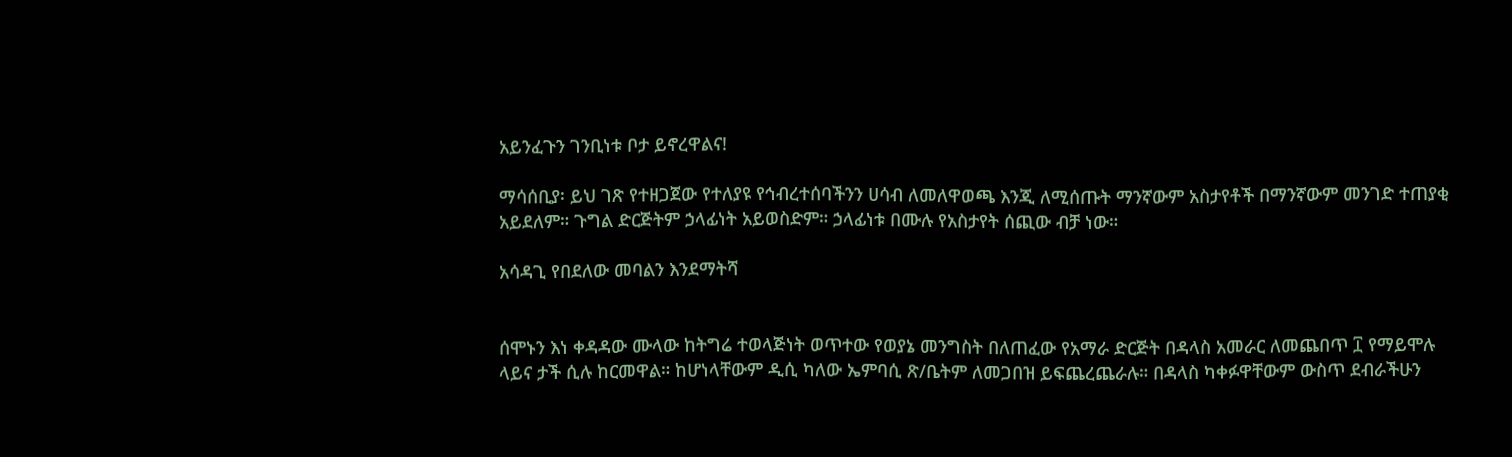አይንፈጉን ገንቢነቱ ቦታ ይኖረዋልና!

ማሳሰቢያ፡ ይህ ገጽ የተዘጋጀው የተለያዩ የኅብረተሰባችንን ሀሳብ ለመለዋወጫ እንጂ ለሚሰጡት ማንኛውም አስታየቶች በማንኛውም መንገድ ተጠያቂ አይደለም። ጉግል ድርጅትም ኃላፊነት አይወስድም። ኃላፊነቱ በሙሉ የአስታየት ሰጪው ብቻ ነው።

አሳዳጊ የበደለው መባልን እንደማትሻ


ሰሞኑን እነ ቀዳዳው ሙላው ከትግሬ ተወላጅነት ወጥተው የወያኔ መንግስት በለጠፈው የአማራ ድርጅት በዳላስ አመራር ለመጨበጥ ፲ የማይሞሉ ላይና ታች ሲሉ ከርመዋል። ከሆነላቸውም ዲሲ ካለው ኤምባሲ ጽ/ቤትም ለመጋበዝ ይፍጨረጨራሉ። በዳላስ ካቀፉዋቸውም ውስጥ ደብራችሁን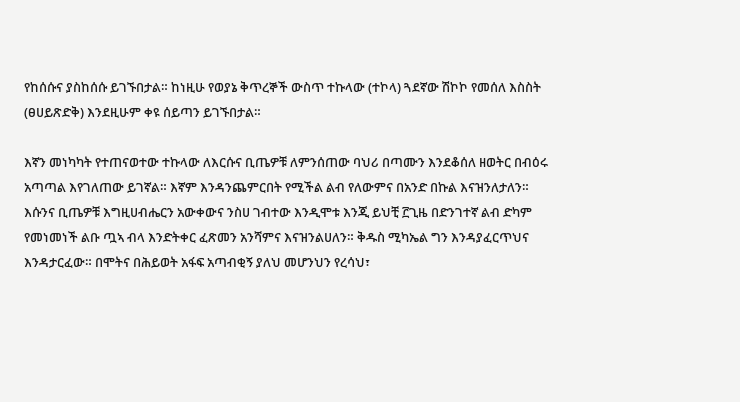የከሰሱና ያስከሰሱ ይገኙበታል። ከነዚሁ የወያኔ ቅጥረኞች ውስጥ ተኩላው (ተኮላ) ጓደኛው ሽኮኮ የመሰለ እስስት (ፀሀይጽድቅ) እንደዚሁም ቀዩ ሰይጣን ይገኙበታል።

እኛን መነካካት የተጠናወተው ተኩላው ለእርሱና ቢጤዎቹ ለምንሰጠው ባህሪ በጣሙን እንደቆሰለ ዘወትር በብዕሩ አጣጣል እየገለጠው ይገኛል። እኛም እንዳንጨምርበት የሚችል ልብ የለውምና በአንድ በኩል እናዝንለታለን። እሱንና ቢጤዎቹ እግዚሀብሔርን አውቀውና ንስሀ ገብተው እንዲሞቱ እንጂ ይህቺ ፫ጊዜ በድንገተኛ ልብ ድካም የመነመነች ልቡ ጧኣ ብላ እንድትቀር ፈጽመን አንሻምና እናዝንልሀለን። ቅዱስ ሚካኤል ግን እንዳያፈርጥህና እንዳታርፈው። በሞትና በሕይወት አፋፍ አጣብቂኝ ያለህ መሆንህን የረሳህ፣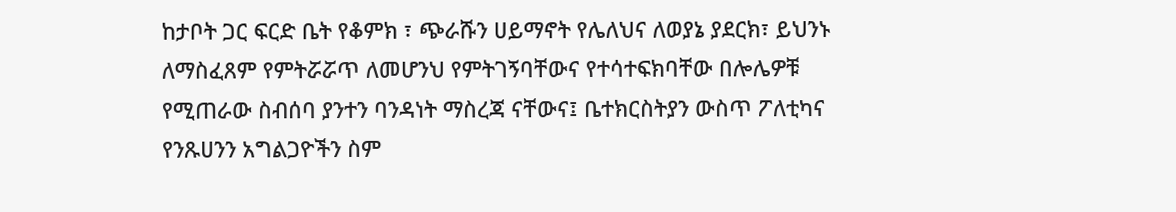ከታቦት ጋር ፍርድ ቤት የቆምክ ፣ ጭራሹን ሀይማኖት የሌለህና ለወያኔ ያደርክ፣ ይህንኑ ለማስፈጸም የምትሯሯጥ ለመሆንህ የምትገኝባቸውና የተሳተፍክባቸው በሎሌዎቹ የሚጠራው ስብሰባ ያንተን ባንዳነት ማስረጃ ናቸውና፤ ቤተክርስትያን ውስጥ ፖለቲካና የንጹሀንን አግልጋዮችን ስም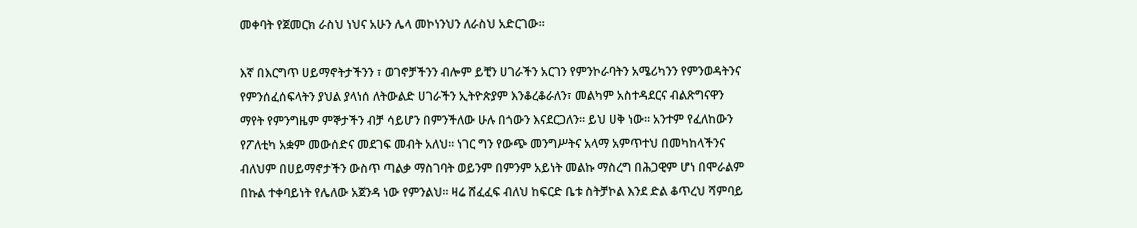መቀባት የጀመርክ ራስህ ነህና አሁን ሌላ መኮነንህን ለራስህ አድርገው።

እኛ በእርግጥ ሀይማኖትታችንን ፣ ወገኖቻችንን ብሎም ይቺን ሀገራችን አርገን የምንኮራባትን አሜሪካንን የምንወዳትንና የምንሰፈሰፍላትን ያህል ያላነሰ ለትውልድ ሀገራችን ኢትዮጵያም እንቆረቆራለን፣ መልካም አስተዳደርና ብልጽግናዋን ማየት የምንግዜም ምኞታችን ብቻ ሳይሆን በምንችለው ሁሉ በጎውን እናደርጋለን። ይህ ሀቅ ነው። አንተም የፈለከውን የፖለቲካ አቋም መውሰድና መደገፍ መብት አለህ። ነገር ግን የውጭ መንግሥትና አላማ አምጥተህ በመካከላችንና ብለህም በሀይማኖታችን ውስጥ ጣልቃ ማስገባት ወይንም በምንም አይነት መልኩ ማስረግ በሕጋዊም ሆነ በሞራልም በኩል ተቀባይነት የሌለው አጀንዳ ነው የምንልህ። ዛሬ ሸፈፈፍ ብለህ ከፍርድ ቤቱ ስትቻኮል እንደ ድል ቆጥረህ ሻምባይ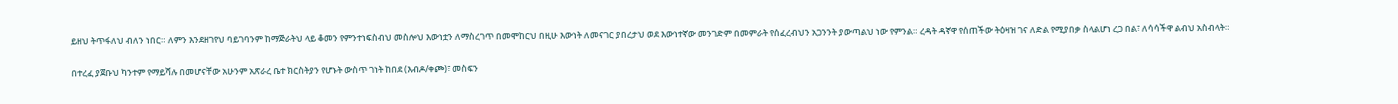ይዘህ ትጥፋለህ ብለን ነበር። ለምን እንደዘገየህ ባይገባንም ከማጅራትህ ላይ ቆመን የምንተነፍስብህ መስሎህ እውነቷን ለማስረገጥ በመሞከርህ በዚሁ እውነት ለመናገር ያበረታህ ወደ እውነተኛው መንገድም በመምራት የሰፈረብህን አጋንንት ያውጣልህ ነው የምንል። ረዳት ዳኛዋ የሰጠችው ትዕዛዝ ገና ለድል የሚያበቃ ስላልሆነ ረጋ በል፣ ለሳሳችዋ ልብህ አስብላት።

በተረፈ ያጀቡህ ካንተም የማይሻሉ በመሆናቸው አሁንም አጽራረ ቤተ ክርስትያን የሆኑት ውስጥ ገነት ከበደ (እብዶ/ቀጮ)፣ መስፍን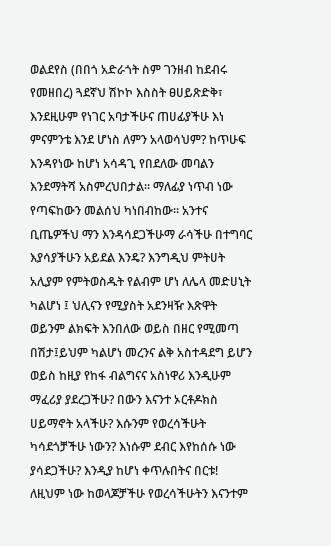ወልደየስ (በበጎ አድራጎት ስም ገንዘብ ከደብሩ የመዘበረ) ጓደኛህ ሽኮኮ እስስት ፀሀይጽድቅ፣ እንደዚሁም የነገር አባታችሁና ጠሀፊያችሁ እነ ምናምንቴ እንደ ሆነስ ለምን አላወሳህም? ከጥሁፍ እንዳየነው ከሆነ አሳዳጊ የበደለው መባልን እንደማትሻ አስምረህበታል። ማለፊያ ነጥብ ነው የጣፍከውን መልሰህ ካነበብከው። አንተና ቢጤዎችህ ማን እንዳሳደጋችሁማ ራሳችሁ በተግባር እያሳያችሁን አይደል እንዴ? እንግዲህ ምትሀት አሊያም የምትወስዱት የልብም ሆነ ለሌላ መድሀኒት ካልሆነ ፤ ህሊናን የሚያስት አደንዛዥ እጽዋት ወይንም ልክፍት እንበለው ወይስ በዘር የሚመጣ በሽታ፤ይህም ካልሆነ መረንና ልቅ አስተዳደግ ይሆን ወይስ ከዚያ የከፋ ብልግናና አስነዋሪ እንዲሁም ማፈሪያ ያደረጋችሁ? በውን እናንተ ኦርቶዶክስ ሀይማኖት አላችሁ? እሱንም የወረሳችሁት ካሳደጎቻችሁ ነውን? እነሱም ደብር እየከሰሱ ነው ያሳደጋችሁ? እንዲያ ከሆነ ቀጥሉበትና በርቱ! ለዚህም ነው ከወላጆቻችሁ የወረሳችሁትን እናንተም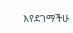እየደገማችሁ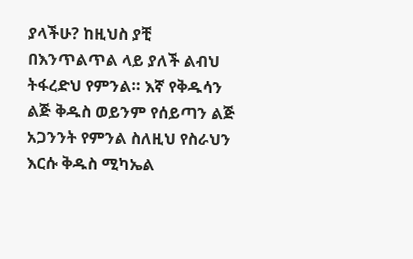ያላችሁ? ከዚህስ ያቺ በእንጥልጥል ላይ ያለች ልብህ ትፋረድህ የምንል። እኛ የቅዱሳን ልጅ ቅዱስ ወይንም የሰይጣን ልጅ አጋንንት የምንል ስለዚህ የስራህን እርሱ ቅዱስ ሚካኤል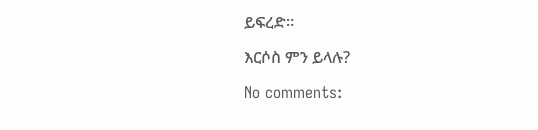ይፍረድ።

እርሶስ ምን ይላሉ?

No comments: